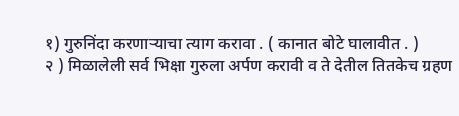१) गुरुनिंदा करणाऱ्याचा त्याग करावा . ( कानात बोटे घालावीत . )
२ ) मिळालेली सर्व भिक्षा गुरुला अर्पण करावी व ते देतील तितकेच ग्रहण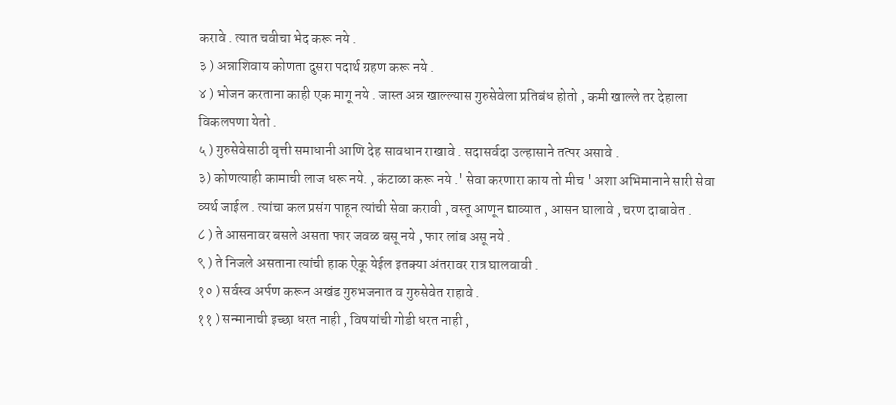करावे . त्यात चवीचा भेद करू नये .
३ ) अन्नाशिवाय कोणता दुसरा पदार्थ ग्रहण करू नये .
४ ) भोजन करताना काही एक मागू नये . जास्त अन्न खाल्ल्यास गुरुसेवेला प्रतिबंध होतो , कमी खाल्ले तर देहाला विकलपणा येतो .
५ ) गुरुसेवेसाठी वृत्ती समाधानी आणि देह सावधान राखावे . सदासर्वदा उल्हासाने तत्पर असावे .
३) कोणत्याही कामाची लाज धरू नये. , कंटाळा करू नये .' सेवा करणारा काय तो मीच ' अशा अभिमानाने सारी सेवा व्यर्थ जाईल . त्यांचा कल प्रसंग पाहून त्यांची सेवा करावी , वस्तू आणून द्याव्यात , आसन घालावे , चरण दाबावेत .
८ ) ते आसनावर बसले असता फार जवळ बसू नये , फार लांब असू नये .
९ ) ते निजले असताना त्यांची हाक ऐकू येईल इतक्या अंतरावर रात्र घालवावी .
१० ) सर्वस्व अर्पण करून अखंड गुरुभजनात व गुरुसेवेत राहावे .
११ ) सन्मानाची इच्छा धरत नाही , विषयांची गोडी धरत नाही ,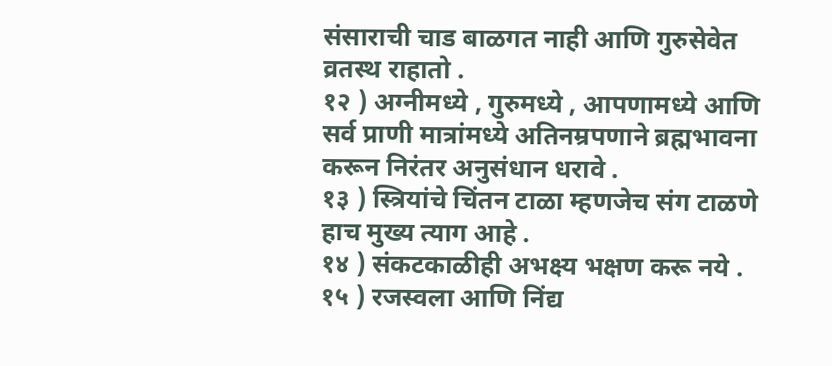संसाराची चाड बाळगत नाही आणि गुरुसेवेत व्रतस्थ राहातो .
१२ ) अग्नीमध्ये , गुरुमध्ये , आपणामध्ये आणि सर्व प्राणी मात्रांमध्ये अतिनम्रपणाने ब्रह्मभावना करून निरंतर अनुसंधान धरावे .
१३ ) स्त्रियांचे चिंतन टाळा म्हणजेच संग टाळणे हाच मुख्य त्याग आहे .
१४ ) संकटकाळीही अभक्ष्य भक्षण करू नये .
१५ ) रजस्वला आणि निंद्य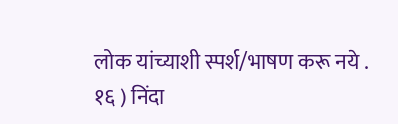लोक यांच्याशी स्पर्श/भाषण करू नये .
१६ ) निंदा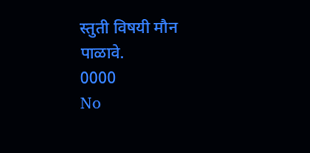स्तुती विषयी मौन पाळावे.
0000
No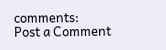comments:
Post a Comment